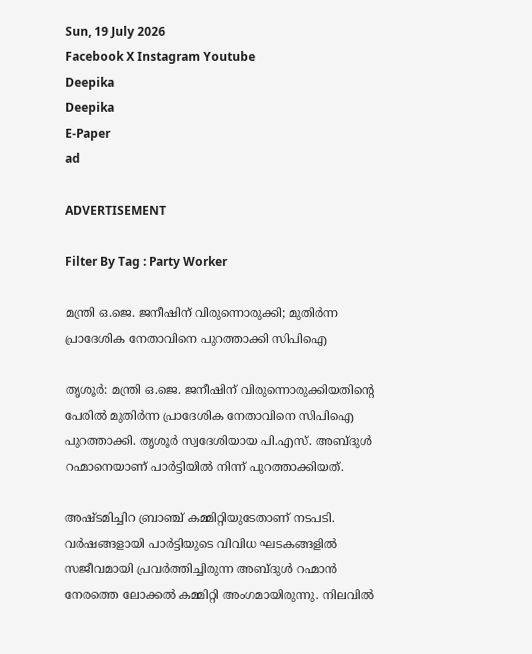Sun, 19 July 2026
Facebook X Instagram Youtube
Deepika
Deepika
E-Paper
ad

ADVERTISEMENT

Filter By Tag : Party Worker

മന്ത്രി ഒ.ജെ. ജനീഷിന് വിരുന്നൊരുക്കി; മുതിർന്ന പ്രാദേശിക നേതാവിനെ പുറത്താക്കി സിപിഐ

തൃശൂർ: മന്ത്രി ഒ.ജെ. ജനീഷിന് വിരുന്നൊരുക്കിയതിന്‍റെ പേരിൽ മുതിർന്ന പ്രാദേശിക നേതാവിനെ സിപിഐ പുറത്താക്കി. തൃശൂർ സ്വദേശിയായ പി.എസ്. അബ്ദുൾ റഹ്മാനെയാണ് പാർട്ടിയിൽ നിന്ന് പുറത്താക്കിയത്.

അഷ്ടമിച്ചിറ ബ്രാഞ്ച് കമ്മിറ്റിയുടേതാണ് നടപടി. വർഷങ്ങളായി പാർട്ടിയുടെ വിവിധ ഘടകങ്ങളിൽ സജീവമായി പ്രവർത്തിച്ചിരുന്ന അബ്ദുൾ റഹ്മാൻ നേരത്തെ ലോക്കൽ കമ്മിറ്റി അംഗമായിരുന്നു. നിലവിൽ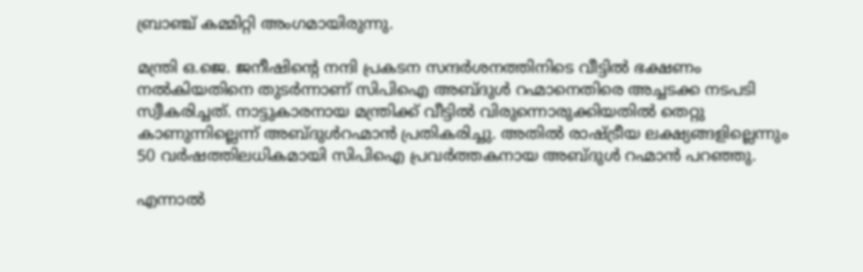ബ്രാഞ്ച് കമ്മിറ്റി അംഗമായിരുന്നു.

മന്ത്രി ഒ.ജെ. ജനീഷിന്‍റെ നന്ദി പ്രകടന സന്ദർശനത്തിനിടെ വീട്ടിൽ ഭക്ഷണം നൽകിയതിനെ തുടർന്നാണ് സിപിഐ അബ്ദുൾ റഹ്മാനെതിരെ അച്ചടക്ക നടപടി സ്വീകരിച്ചത്. നാട്ടുകാരനായ മന്ത്രിക്ക് വീട്ടിൽ വിരുന്നൊരുക്കിയതിൽ തെറ്റു കാണുന്നില്ലെന്ന് അബ്ദുൾറഹ്മാൻ പ്രതികരിച്ചു. അതിൽ രാഷ്ട്രീയ ലക്ഷ്യങ്ങളില്ലെന്നും 50 വർഷത്തിലധികമായി സിപിഐ പ്രവർത്തകനായ അബ്ദുൾ റഹ്മാൻ പറഞ്ഞു.

എന്നാൽ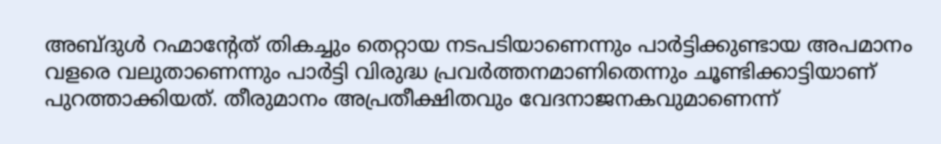അബ്ദുൾ റഹ്മാന്‍റേത് തികച്ചും തെറ്റായ നടപടിയാണെന്നും പാർട്ടിക്കുണ്ടായ അപമാനം വളരെ വലുതാണെന്നും പാർട്ടി വിരുദ്ധ പ്രവർത്തനമാണിതെന്നും ചൂണ്ടിക്കാട്ടിയാണ് പുറത്താക്കിയത്. തീരുമാനം അപ്രതീക്ഷിതവും വേദനാജനകവുമാണെന്ന്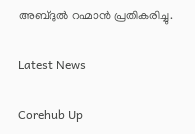അബ്ദുൽ റഹ്മാൻ പ്രതികരിച്ചു.

Latest News

Corehub Up